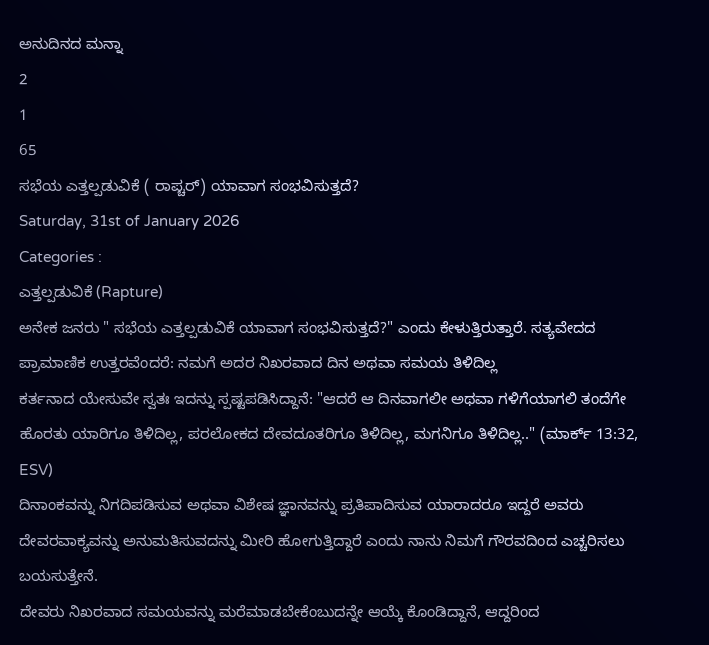ಅನುದಿನದ ಮನ್ನಾ
2
1
65
ಸಭೆಯ ಎತ್ತಲ್ಪಡುವಿಕೆ ( ರಾಪ್ಚರ್) ಯಾವಾಗ ಸಂಭವಿಸುತ್ತದೆ?
Saturday, 31st of January 2026
Categories :
ಎತ್ತಲ್ಪಡುವಿಕೆ (Rapture)
ಅನೇಕ ಜನರು " ಸಭೆಯ ಎತ್ತಲ್ಪಡುವಿಕೆ ಯಾವಾಗ ಸಂಭವಿಸುತ್ತದೆ?" ಎಂದು ಕೇಳುತ್ತಿರುತ್ತಾರೆ. ಸತ್ಯವೇದದ
ಪ್ರಾಮಾಣಿಕ ಉತ್ತರವೆಂದರೆ: ನಮಗೆ ಅದರ ನಿಖರವಾದ ದಿನ ಅಥವಾ ಸಮಯ ತಿಳಿದಿಲ್ಲ
ಕರ್ತನಾದ ಯೇಸುವೇ ಸ್ವತಃ ಇದನ್ನು ಸ್ಪಷ್ಟಪಡಿಸಿದ್ದಾನೆ: "ಆದರೆ ಆ ದಿನವಾಗಲೀ ಅಥವಾ ಗಳಿಗೆಯಾಗಲಿ ತಂದೆಗೇ ಹೊರತು ಯಾರಿಗೂ ತಿಳಿದಿಲ್ಲ, ಪರಲೋಕದ ದೇವದೂತರಿಗೂ ತಿಳಿದಿಲ್ಲ, ಮಗನಿಗೂ ತಿಳಿದಿಲ್ಲ.." (ಮಾರ್ಕ್ 13:32, ESV)
ದಿನಾಂಕವನ್ನು ನಿಗದಿಪಡಿಸುವ ಅಥವಾ ವಿಶೇಷ ಜ್ಞಾನವನ್ನು ಪ್ರತಿಪಾದಿಸುವ ಯಾರಾದರೂ ಇದ್ದರೆ ಅವರು ದೇವರವಾಕ್ಯವನ್ನು ಅನುಮತಿಸುವದನ್ನು ಮೀರಿ ಹೋಗುತ್ತಿದ್ದಾರೆ ಎಂದು ನಾನು ನಿಮಗೆ ಗೌರವದಿಂದ ಎಚ್ಚರಿಸಲು ಬಯಸುತ್ತೇನೆ.
ದೇವರು ನಿಖರವಾದ ಸಮಯವನ್ನು ಮರೆಮಾಡಬೇಕೆಂಬುದನ್ನೇ ಆಯ್ಕೆ ಕೊಂಡಿದ್ದಾನೆ, ಆದ್ದರಿಂದ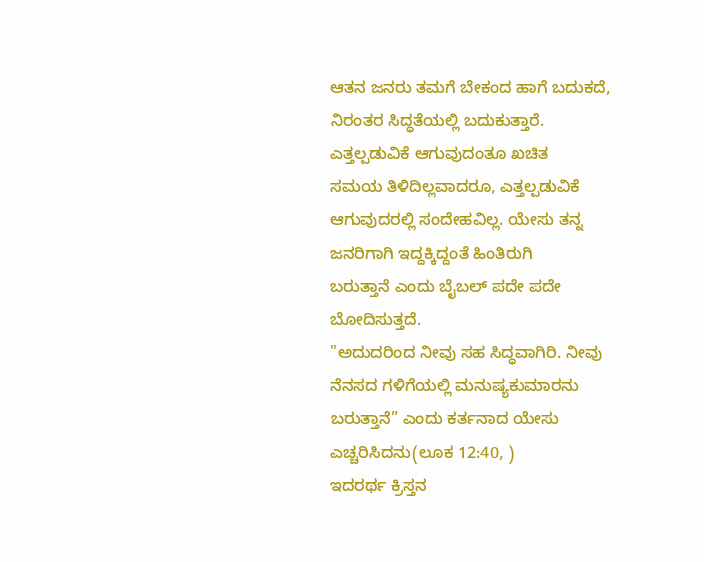ಆತನ ಜನರು ತಮಗೆ ಬೇಕಂದ ಹಾಗೆ ಬದುಕದೆ, ನಿರಂತರ ಸಿದ್ಧತೆಯಲ್ಲಿ ಬದುಕುತ್ತಾರೆ.
ಎತ್ತಲ್ಪಡುವಿಕೆ ಆಗುವುದಂತೂ ಖಚಿತ
ಸಮಯ ತಿಳಿದಿಲ್ಲವಾದರೂ, ಎತ್ತಲ್ಪಡುವಿಕೆ ಆಗುವುದರಲ್ಲಿ ಸಂದೇಹವಿಲ್ಲ. ಯೇಸು ತನ್ನ ಜನರಿಗಾಗಿ ಇದ್ದಕ್ಕಿದ್ದಂತೆ ಹಿಂತಿರುಗಿ
ಬರುತ್ತಾನೆ ಎಂದು ಬೈಬಲ್ ಪದೇ ಪದೇ ಬೋದಿಸುತ್ತದೆ.
"ಅದುದರಿಂದ ನೀವು ಸಹ ಸಿದ್ಧವಾಗಿರಿ. ನೀವು ನೆನಸದ ಗಳಿಗೆಯಲ್ಲಿ ಮನುಷ್ಯಕುಮಾರನು ಬರುತ್ತಾನೆ” ಎಂದು ಕರ್ತನಾದ ಯೇಸು ಎಚ್ಚರಿಸಿದನು(ಲೂಕ 12:40, )
ಇದರರ್ಥ ಕ್ರಿಸ್ತನ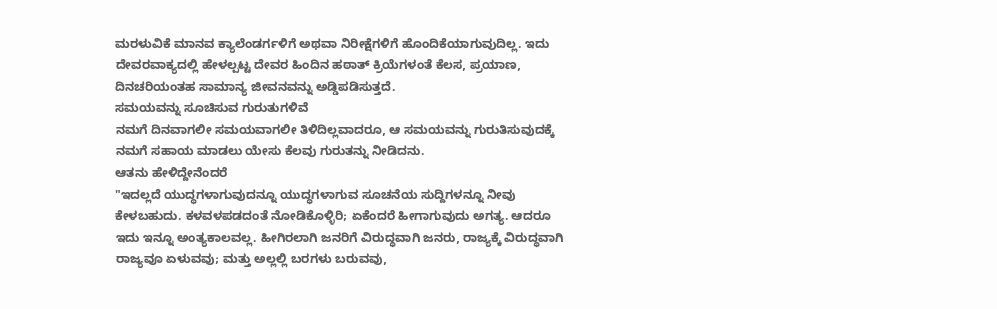ಮರಳುವಿಕೆ ಮಾನವ ಕ್ಯಾಲೆಂಡರ್ಗಳಿಗೆ ಅಥವಾ ನಿರೀಕ್ಷೆಗಳಿಗೆ ಹೊಂದಿಕೆಯಾಗುವುದಿಲ್ಲ. ಇದು
ದೇವರವಾಕ್ಯದಲ್ಲಿ ಹೇಳಲ್ಪಟ್ಟ ದೇವರ ಹಿಂದಿನ ಹಠಾತ್ ಕ್ರಿಯೆಗಳಂತೆ ಕೆಲಸ, ಪ್ರಯಾಣ, ದಿನಚರಿಯಂತಹ ಸಾಮಾನ್ಯ ಜೀವನವನ್ನು ಅಡ್ಡಿಪಡಿಸುತ್ತದೆ.
ಸಮಯವನ್ನು ಸೂಚಿಸುವ ಗುರುತುಗಳಿವೆ
ನಮಗೆ ದಿನವಾಗಲೀ ಸಮಯವಾಗಲೀ ತಿಳಿದಿಲ್ಲವಾದರೂ, ಆ ಸಮಯವನ್ನು ಗುರುತಿಸುವುದಕ್ಕೆ ನಮಗೆ ಸಹಾಯ ಮಾಡಲು ಯೇಸು ಕೆಲವು ಗುರುತನ್ನು ನೀಡಿದನು.
ಆತನು ಹೇಳಿದ್ದೇನೆಂದರೆ
"ಇದಲ್ಲದೆ ಯುದ್ಧಗಳಾಗುವುದನ್ನೂ ಯುದ್ಧಗಳಾಗುವ ಸೂಚನೆಯ ಸುದ್ದಿಗಳನ್ನೂ ನೀವು ಕೇಳಬಹುದು. ಕಳವಳಪಡದಂತೆ ನೋಡಿಕೊಳ್ಳಿರಿ; ಏಕೆಂದರೆ ಹೀಗಾಗುವುದು ಅಗತ್ಯ. ಆದರೂ ಇದು ಇನ್ನೂ ಅಂತ್ಯಕಾಲವಲ್ಲ. ಹೀಗಿರಲಾಗಿ ಜನರಿಗೆ ವಿರುದ್ಧವಾಗಿ ಜನರು, ರಾಜ್ಯಕ್ಕೆ ವಿರುದ್ಧವಾಗಿ ರಾಜ್ಯವೂ ಏಳುವವು; ಮತ್ತು ಅಲ್ಲಲ್ಲಿ ಬರಗಳು ಬರುವವು,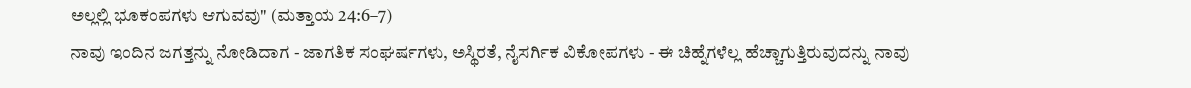ಅಲ್ಲಲ್ಲಿ ಭೂಕಂಪಗಳು ಆಗುವವು" (ಮತ್ತಾಯ 24:6–7)
ನಾವು ಇಂದಿನ ಜಗತ್ತನ್ನು ನೋಡಿದಾಗ - ಜಾಗತಿಕ ಸಂಘರ್ಷಗಳು, ಅಸ್ಥಿರತೆ, ನೈಸರ್ಗಿಕ ವಿಕೋಪಗಳು - ಈ ಚಿಹ್ನೆಗಳೆಲ್ಲ ಹೆಚ್ಚಾಗುತ್ತಿರುವುದನ್ನು ನಾವು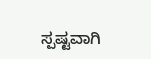ಸ್ಪಷ್ಟವಾಗಿ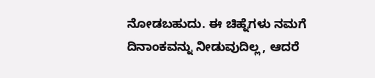ನೋಡಬಹುದು. ಈ ಚಿಹ್ನೆಗಳು ನಮಗೆ ದಿನಾಂಕವನ್ನು ನೀಡುವುದಿಲ್ಲ, ಆದರೆ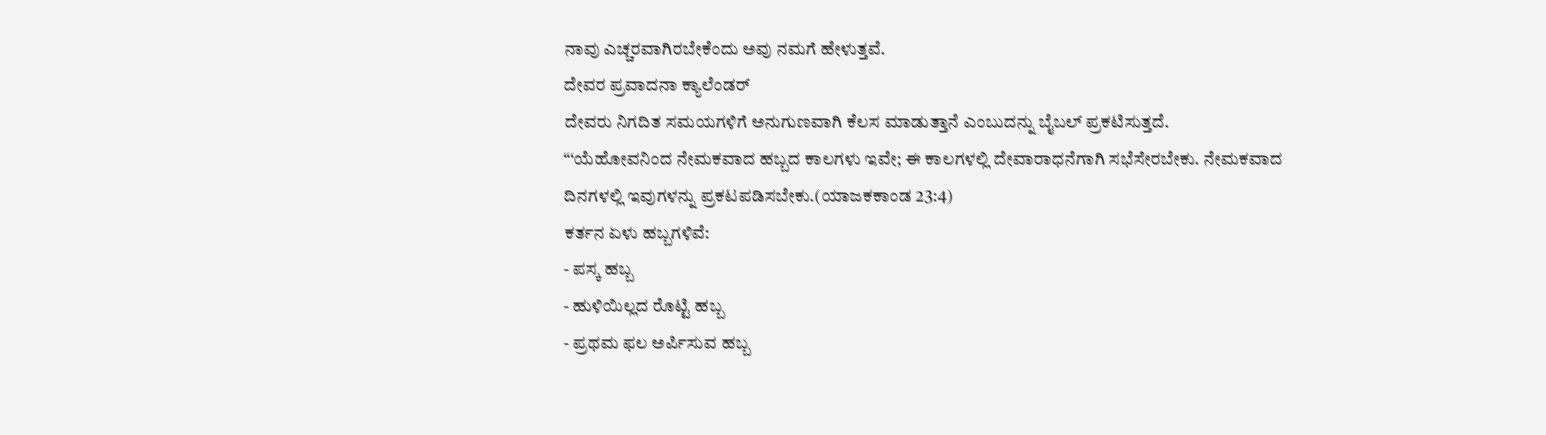ನಾವು ಎಚ್ಚರವಾಗಿರಬೇಕೆಂದು ಅವು ನಮಗೆ ಹೇಳುತ್ತವೆ.
ದೇವರ ಪ್ರವಾದನಾ ಕ್ಯಾಲೆಂಡರ್
ದೇವರು ನಿಗದಿತ ಸಮಯಗಳಿಗೆ ಅನುಗುಣವಾಗಿ ಕೆಲಸ ಮಾಡುತ್ತಾನೆ ಎಂಬುದನ್ನು ಬೈಬಲ್ ಪ್ರಕಟಿಸುತ್ತದೆ.
“‘ಯೆಹೋವನಿಂದ ನೇಮಕವಾದ ಹಬ್ಬದ ಕಾಲಗಳು ಇವೇ; ಈ ಕಾಲಗಳಲ್ಲಿ ದೇವಾರಾಧನೆಗಾಗಿ ಸಭೆಸೇರಬೇಕು. ನೇಮಕವಾದ ದಿನಗಳಲ್ಲಿ ಇವುಗಳನ್ನು ಪ್ರಕಟಪಡಿಸಬೇಕು.(ಯಾಜಕಕಾಂಡ 23:4)
ಕರ್ತನ ಏಳು ಹಬ್ಬಗಳಿವೆ:
- ಪಸ್ಕ ಹಬ್ಬ
- ಹುಳಿಯಿಲ್ಲದ ರೊಟ್ಟಿ ಹಬ್ಬ
- ಪ್ರಥಮ ಫಲ ಅರ್ಪಿಸುವ ಹಬ್ಬ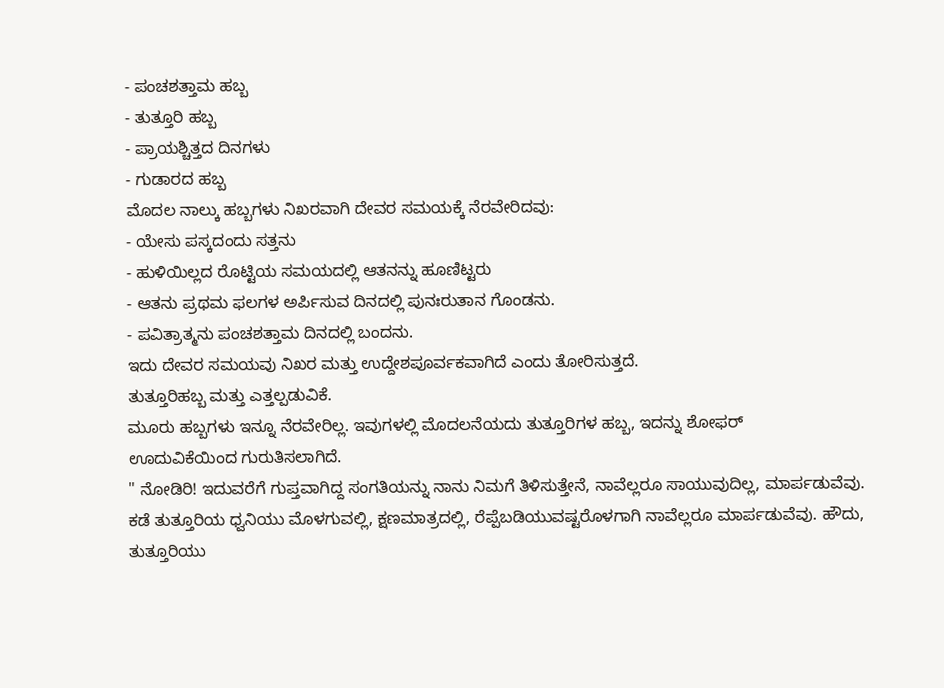- ಪಂಚಶತ್ತಾಮ ಹಬ್ಬ
- ತುತ್ತೂರಿ ಹಬ್ಬ
- ಪ್ರಾಯಶ್ಚಿತ್ತದ ದಿನಗಳು
- ಗುಡಾರದ ಹಬ್ಬ
ಮೊದಲ ನಾಲ್ಕು ಹಬ್ಬಗಳು ನಿಖರವಾಗಿ ದೇವರ ಸಮಯಕ್ಕೆ ನೆರವೇರಿದವು:
- ಯೇಸು ಪಸ್ಕದಂದು ಸತ್ತನು
- ಹುಳಿಯಿಲ್ಲದ ರೊಟ್ಟಿಯ ಸಮಯದಲ್ಲಿ ಆತನನ್ನು ಹೂಣಿಟ್ಟರು
- ಆತನು ಪ್ರಥಮ ಫಲಗಳ ಅರ್ಪಿಸುವ ದಿನದಲ್ಲಿ ಪುನಃರುತಾನ ಗೊಂಡನು.
- ಪವಿತ್ರಾತ್ಮನು ಪಂಚಶತ್ತಾಮ ದಿನದಲ್ಲಿ ಬಂದನು.
ಇದು ದೇವರ ಸಮಯವು ನಿಖರ ಮತ್ತು ಉದ್ದೇಶಪೂರ್ವಕವಾಗಿದೆ ಎಂದು ತೋರಿಸುತ್ತದೆ.
ತುತ್ತೂರಿಹಬ್ಬ ಮತ್ತು ಎತ್ತಲ್ಪಡುವಿಕೆ.
ಮೂರು ಹಬ್ಬಗಳು ಇನ್ನೂ ನೆರವೇರಿಲ್ಲ. ಇವುಗಳಲ್ಲಿ ಮೊದಲನೆಯದು ತುತ್ತೂರಿಗಳ ಹಬ್ಬ, ಇದನ್ನು ಶೋಫರ್
ಊದುವಿಕೆಯಿಂದ ಗುರುತಿಸಲಾಗಿದೆ.
" ನೋಡಿರಿ! ಇದುವರೆಗೆ ಗುಪ್ತವಾಗಿದ್ದ ಸಂಗತಿಯನ್ನು ನಾನು ನಿಮಗೆ ತಿಳಿಸುತ್ತೇನೆ, ನಾವೆಲ್ಲರೂ ಸಾಯುವುದಿಲ್ಲ, ಮಾರ್ಪಡುವೆವು. ಕಡೆ ತುತ್ತೂರಿಯ ಧ್ವನಿಯು ಮೊಳಗುವಲ್ಲಿ, ಕ್ಷಣಮಾತ್ರದಲ್ಲಿ, ರೆಪ್ಪೆಬಡಿಯುವಷ್ಟರೊಳಗಾಗಿ ನಾವೆಲ್ಲರೂ ಮಾರ್ಪಡುವೆವು. ಹೌದು, ತುತ್ತೂರಿಯು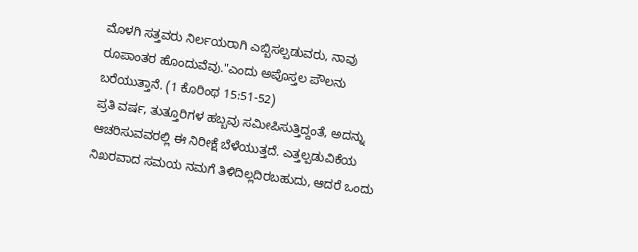ಮೊಳಗಿ ಸತ್ತವರು ನಿರ್ಲಯರಾಗಿ ಎಬ್ಬಿಸಲ್ಪಡುವರು, ನಾವು ರೂಪಾಂತರ ಹೊಂದುವೆವು."ಎಂದು ಅಪೊಸ್ತಲ ಪೌಲನು ಬರೆಯುತ್ತಾನೆ. (1 ಕೊರಿಂಥ 15:51-52)
ಪ್ರತಿ ವರ್ಷ, ತುತ್ತೂರಿಗಳ ಹಬ್ಬವು ಸಮೀಪಿಸುತ್ತಿದ್ದಂತೆ, ಅದನ್ನು ಆಚರಿಸುವವರಲ್ಲಿ ಈ ನಿರೀಕ್ಷೆ ಬೆಳೆಯುತ್ತದೆ. ಎತ್ತಲ್ಪಡುವಿಕೆಯ ನಿಖರವಾದ ಸಮಯ ನಮಗೆ ತಿಳಿದಿಲ್ಲದಿರಬಹುದು, ಆದರೆ ಒಂದು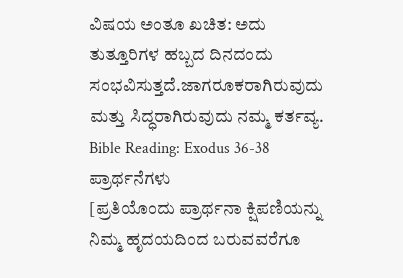ವಿಷಯ ಅಂತೂ ಖಚಿತ: ಅದು ತುತ್ತೂರಿಗಳ ಹಬ್ಬದ ದಿನದಂದು ಸಂಭವಿಸುತ್ತದೆ.ಜಾಗರೂಕರಾಗಿರುವುದು ಮತ್ತು ಸಿದ್ಧರಾಗಿರುವುದು ನಮ್ಮ ಕರ್ತವ್ಯ.
Bible Reading: Exodus 36-38
ಪ್ರಾರ್ಥನೆಗಳು
[ಪ್ರತಿಯೊಂದು ಪ್ರಾರ್ಥನಾ ಕ್ಷಿಪಣಿಯನ್ನು ನಿಮ್ಮ ಹೃದಯದಿಂದ ಬರುವವರೆಗೂ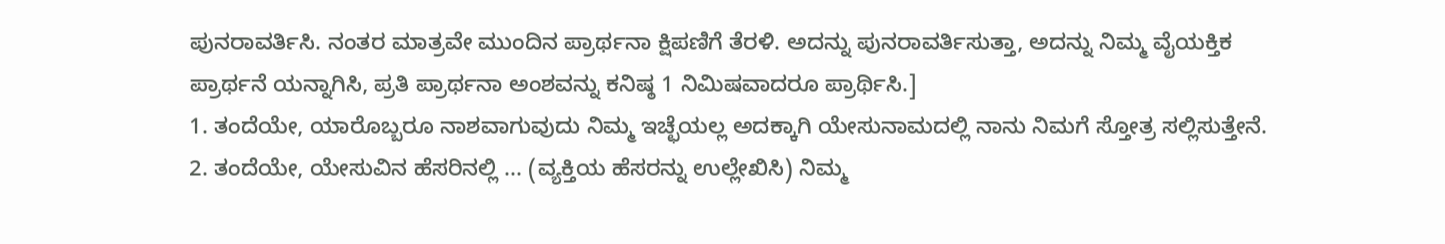ಪುನರಾವರ್ತಿಸಿ. ನಂತರ ಮಾತ್ರವೇ ಮುಂದಿನ ಪ್ರಾರ್ಥನಾ ಕ್ಷಿಪಣಿಗೆ ತೆರಳಿ. ಅದನ್ನು ಪುನರಾವರ್ತಿಸುತ್ತಾ, ಅದನ್ನು ನಿಮ್ಮ ವೈಯಕ್ತಿಕ ಪ್ರಾರ್ಥನೆ ಯನ್ನಾಗಿಸಿ, ಪ್ರತಿ ಪ್ರಾರ್ಥನಾ ಅಂಶವನ್ನು ಕನಿಷ್ಠ 1 ನಿಮಿಷವಾದರೂ ಪ್ರಾರ್ಥಿಸಿ.]
1. ತಂದೆಯೇ, ಯಾರೊಬ್ಬರೂ ನಾಶವಾಗುವುದು ನಿಮ್ಮ ಇಚ್ಛೆಯಲ್ಲ ಅದಕ್ಕಾಗಿ ಯೇಸುನಾಮದಲ್ಲಿ ನಾನು ನಿಮಗೆ ಸ್ತೋತ್ರ ಸಲ್ಲಿಸುತ್ತೇನೆ.
2. ತಂದೆಯೇ, ಯೇಸುವಿನ ಹೆಸರಿನಲ್ಲಿ ... (ವ್ಯಕ್ತಿಯ ಹೆಸರನ್ನು ಉಲ್ಲೇಖಿಸಿ) ನಿಮ್ಮ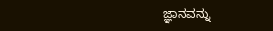ಜ್ಞಾನವನ್ನು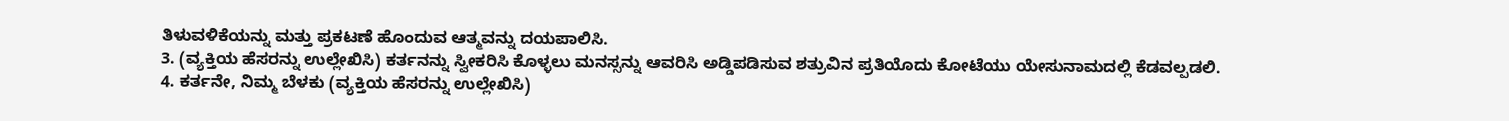ತಿಳುವಳಿಕೆಯನ್ನು ಮತ್ತು ಪ್ರಕಟಣೆ ಹೊಂದುವ ಆತ್ಮವನ್ನು ದಯಪಾಲಿಸಿ.
3. (ವ್ಯಕ್ತಿಯ ಹೆಸರನ್ನು ಉಲ್ಲೇಖಿಸಿ) ಕರ್ತನನ್ನು ಸ್ವೀಕರಿಸಿ ಕೊಳ್ಳಲು ಮನಸ್ಸನ್ನು ಆವರಿಸಿ ಅಡ್ಡಿಪಡಿಸುವ ಶತ್ರುವಿನ ಪ್ರತಿಯೊದು ಕೋಟೆಯು ಯೇಸುನಾಮದಲ್ಲಿ ಕೆಡವಲ್ಪಡಲಿ.
4. ಕರ್ತನೇ, ನಿಮ್ಮ ಬೆಳಕು (ವ್ಯಕ್ತಿಯ ಹೆಸರನ್ನು ಉಲ್ಲೇಖಿಸಿ)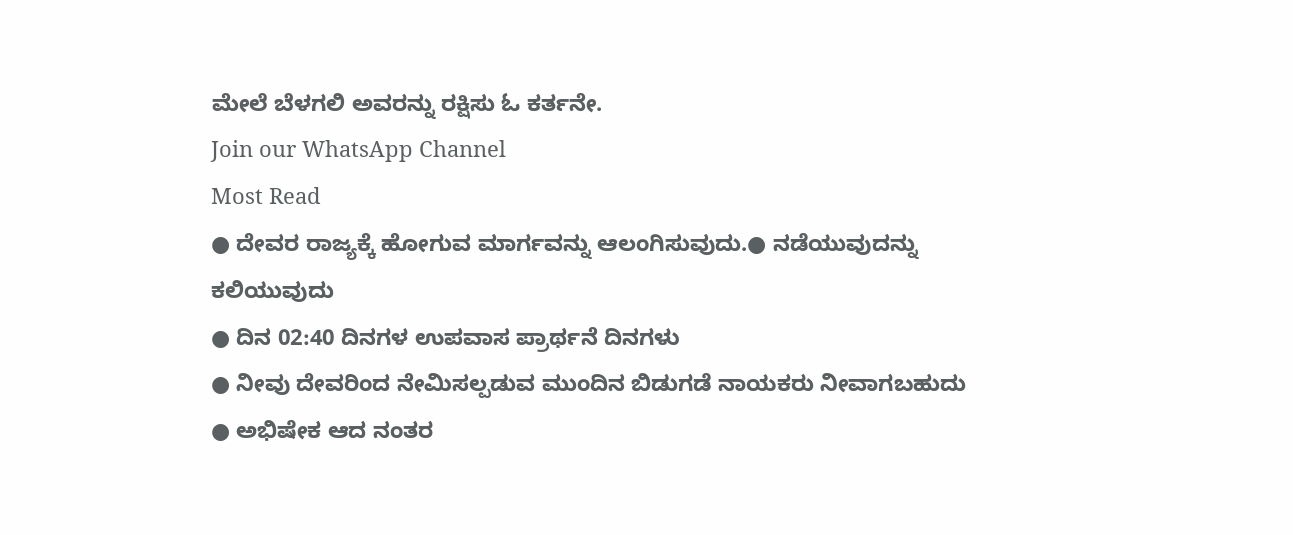ಮೇಲೆ ಬೆಳಗಲಿ ಅವರನ್ನು ರಕ್ಷಿಸು ಓ ಕರ್ತನೇ.
Join our WhatsApp Channel
Most Read
● ದೇವರ ರಾಜ್ಯಕ್ಕೆ ಹೋಗುವ ಮಾರ್ಗವನ್ನು ಆಲಂಗಿಸುವುದು.● ನಡೆಯುವುದನ್ನು ಕಲಿಯುವುದು
● ದಿನ 02:40 ದಿನಗಳ ಉಪವಾಸ ಪ್ರಾರ್ಥನೆ ದಿನಗಳು
● ನೀವು ದೇವರಿಂದ ನೇಮಿಸಲ್ಪಡುವ ಮುಂದಿನ ಬಿಡುಗಡೆ ನಾಯಕರು ನೀವಾಗಬಹುದು
● ಅಭಿಷೇಕ ಆದ ನಂತರ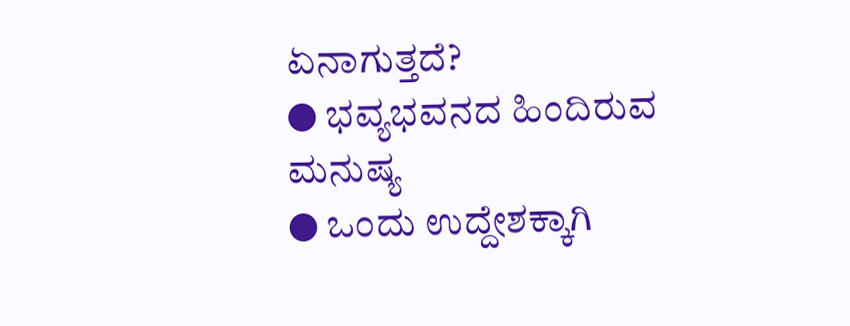ಏನಾಗುತ್ತದೆ?
● ಭವ್ಯಭವನದ ಹಿಂದಿರುವ ಮನುಷ್ಯ
● ಒಂದು ಉದ್ದೇಶಕ್ಕಾಗಿ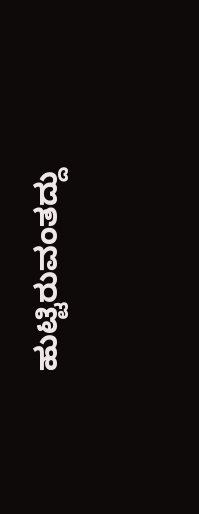ಹುಟ್ಟಿರುವಂತದ್ದು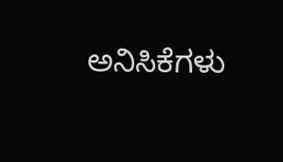ಅನಿಸಿಕೆಗಳು